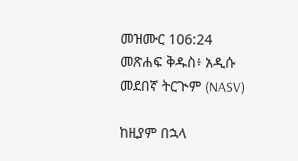መዝሙር 106:24 መጽሐፍ ቅዱስ፥ አዲሱ መደበኛ ትርጒም (NASV)

ከዚያም በኋላ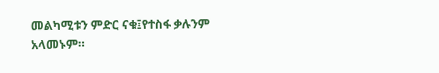መልካሚቱን ምድር ናቁ፤የተስፋ ቃሉንም አላመኑም።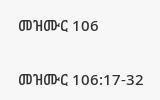መዝሙር 106

መዝሙር 106:17-32